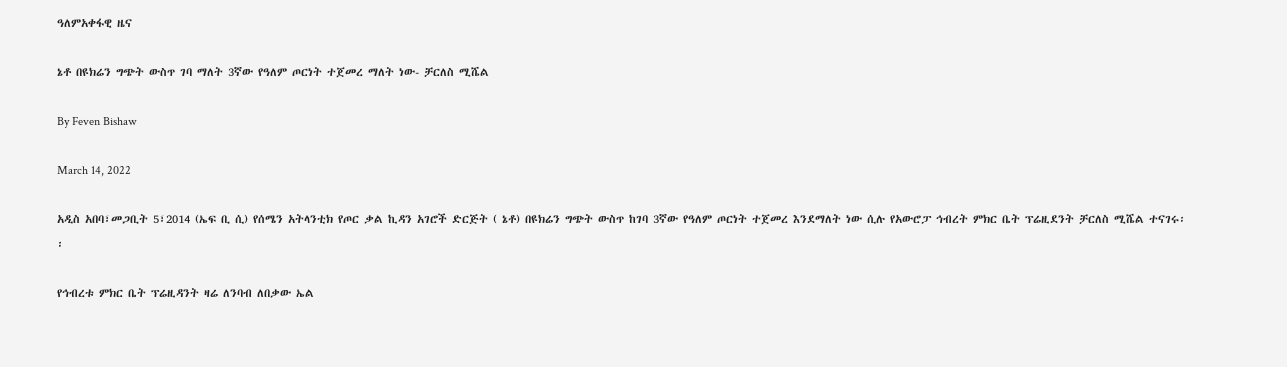ዓለምአቀፋዊ ዜና

ኔቶ በዩክሬን ግጭት ውስጥ ገባ ማለት 3ኛው የዓለም ጦርነት ተጀመረ ማለት ነው- ቻርለስ ሚሼል

By Feven Bishaw

March 14, 2022

አዲስ አበባ፣መጋቢት 5፣2014 (ኤፍ ቢ ሲ) የሰሜን አትላንቲክ የጦር ቃል ኪዳን አገሮች ድርጅት ( ኔቶ) በዩክሬን ግጭት ውስጥ ከገባ 3ኛው የዓለም ጦርነት ተጀመረ እንደማለት ነው ሲሉ የአውሮፓ ኅብረት ምክር ቤት ፕሬዚደንት ቻርለስ ሚሼል ተናገሩ፡፡

የኅብረቱ ምክር ቤት ፕሬዚዳንት ዛሬ ለንባብ ለበቃው ኤል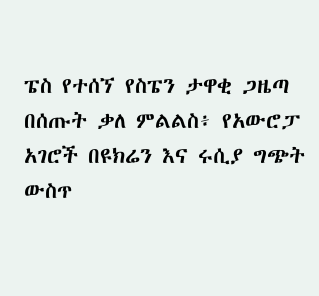ፔስ የተሰኘ የስፔን ታዋቂ ጋዜጣ በሰጡት ቃለ ምልልስ፥ የአውሮፓ አገሮች በዩክሬን እና ሩሲያ ግጭት ውስጥ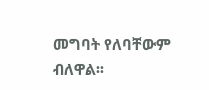መግባት የለባቸውም ብለዋል፡፡